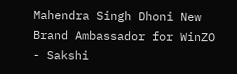Mahendra Singh Dhoni New Brand Ambassador for WinZO - Sakshi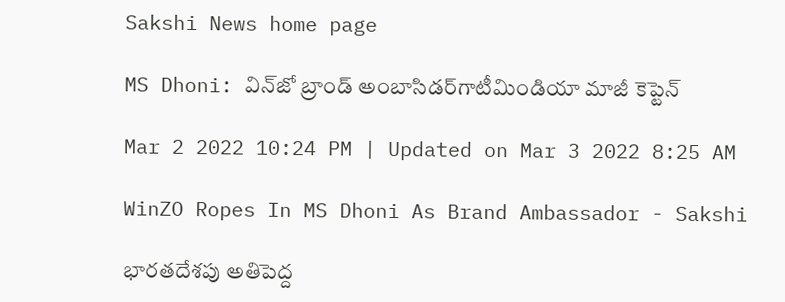Sakshi News home page

MS Dhoni: విన్‌జో బ్రాండ్ అంబాసిడర్‌గాటీమిండియా మాజీ కెప్టెన్‌

Mar 2 2022 10:24 PM | Updated on Mar 3 2022 8:25 AM

WinZO Ropes In MS Dhoni As Brand Ambassador - Sakshi

భారతదేశపు అతిపెద్ద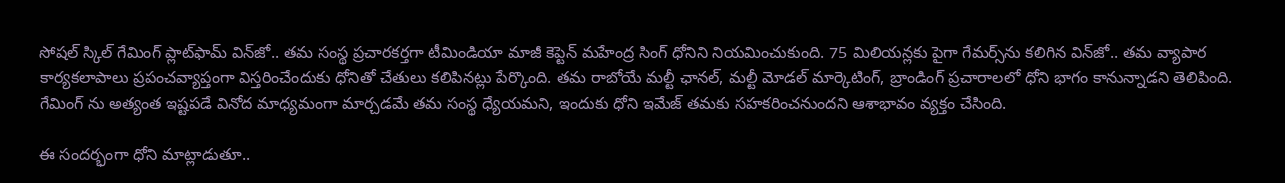సోషల్ స్కిల్ గేమింగ్ ప్లాట్‌ఫామ్ విన్‌జో.. తమ సంస్థ ప్రచారకర్తగా టీమిండియా మాజీ కెప్టెన్‌ మహేంద్ర సింగ్ ధోనిని నియమించుకుంది. 75 మిలియన్లకు పైగా గేమర్స్‌ను కలిగిన విన్‌జో.. తమ వ్యాపార కార్యకలాపాలు ప్రపంచవ్యాప్తంగా విస్తరించేందుకు ధోనితో చేతులు కలిపినట్లు పేర్కొంది. తమ రాబోయే మల్టీ ఛానల్, మల్టీ మోడల్ మార్కెటింగ్‌, బ్రాండింగ్ ప్రచారాలలో ధోని భాగం కానున్నాడని తెలిపింది. గేమింగ్ ను అత్యంత ఇష్టపడే వినోద మాధ్యమంగా మార్చడమే తమ సంస్థ ధ్యేయమని, ఇందుకు ధోని ఇమేజ్‌ తమకు సహకరించనుందని ఆశాభావం వ్యక్తం చేసింది.

ఈ సందర్భంగా ధోని మాట్లాడుతూ..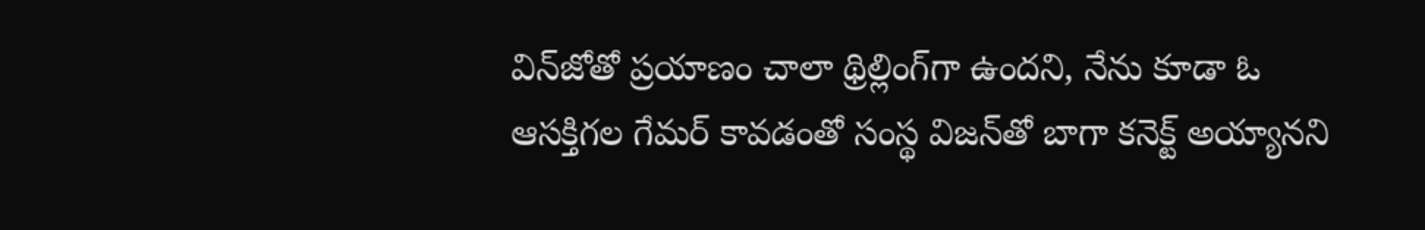విన్‌జోతో ప్రయాణం చాలా థ్రిల్లింగ్‌గా ఉందని, నేను కూడా ఓ ఆసక్తిగల గేమర్‌ కావడంతో సంస్థ విజన్‌తో బాగా కనెక్ట్ అయ్యానని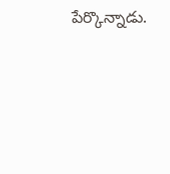పేర్కొన్నాడు.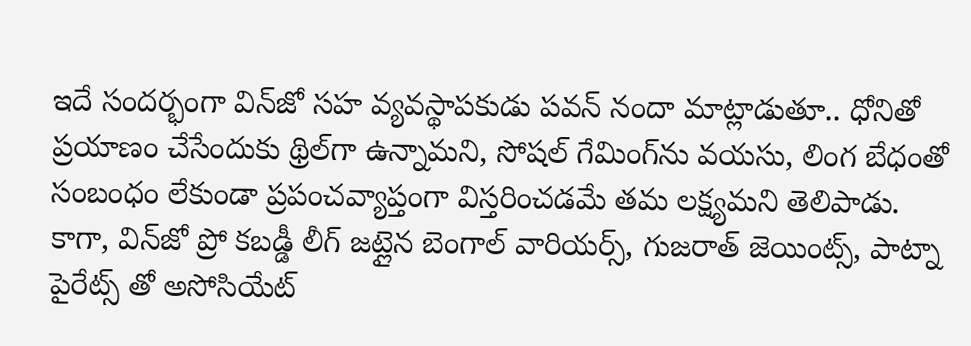ఇదే సందర్భంగా విన్‌జో సహ వ్యవస్థాపకుడు పవన్ నందా మాట్లాడుతూ.. ధోనితో ప్రయాణం చేసేందుకు థ్రిల్‌గా ఉన్నామని, సోషల్‌ గేమింగ్‌ను వయసు, లింగ బేధంతో సంబంధం లేకుండా ప్రపంచవ్యాప్తంగా విస్తరించడమే తమ లక్ష్యమని తెలిపాడు. కాగా, విన్‌జో ప్రో కబడ్డీ లీగ్ జట్లైన బెంగాల్ వారియర్స్, గుజరాత్ జెయింట్స్, పాట్నా పైరేట్స్ తో అసోసియేట్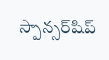స్పాన్సర్‌షిప్‌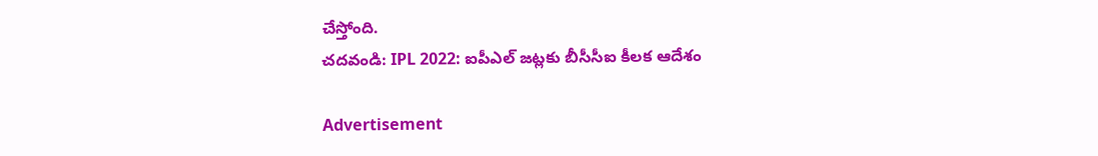చేస్తోంది.
చదవండి: IPL 2022: ఐపీఎల్ జట్లకు బీసీసీఐ కీలక ఆదేశం

Advertisement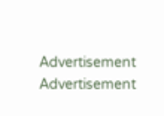Advertisement
Advertisement